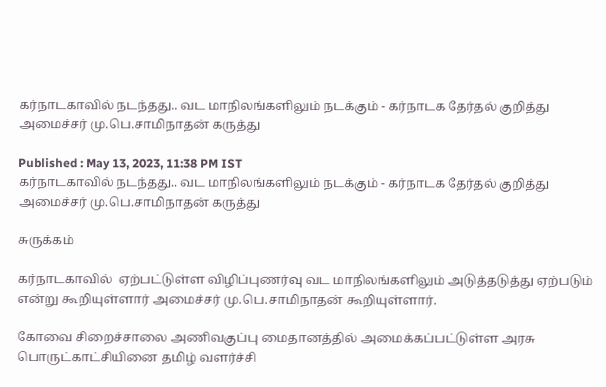கர்நாடகாவில் நடந்தது.. வட மாநிலங்களிலும் நடக்கும் - கர்நாடக தேர்தல் குறித்து அமைச்சர் மு.பெ.சாமிநாதன் கருத்து

Published : May 13, 2023, 11:38 PM IST
கர்நாடகாவில் நடந்தது.. வட மாநிலங்களிலும் நடக்கும் - கர்நாடக தேர்தல் குறித்து அமைச்சர் மு.பெ.சாமிநாதன் கருத்து

சுருக்கம்

கர்நாடகாவில்  ஏற்பட்டுள்ள விழிப்புணர்வு வட மாநிலங்களிலும் அடுத்தடுத்து ஏற்படும் என்று கூறியுள்ளார் அமைச்சர் மு.பெ.சாமிநாதன் கூறியுள்ளார்.

கோவை சிறைச்சாலை அணிவகுப்பு மைதானத்தில் அமைக்கப்பட்டுள்ள அரசு பொருட்காட்சியினை தமிழ் வளர்ச்சி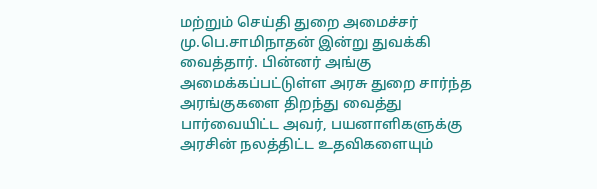மற்றும் செய்தி துறை அமைச்சர் மு.பெ.சாமிநாதன் இன்று துவக்கி வைத்தார். பின்னர் அங்கு அமைக்கப்பட்டுள்ள அரசு துறை சார்ந்த அரங்குகளை திறந்து வைத்து பார்வையிட்ட அவர், பயனாளிகளுக்கு அரசின் நலத்திட்ட உதவிகளையும்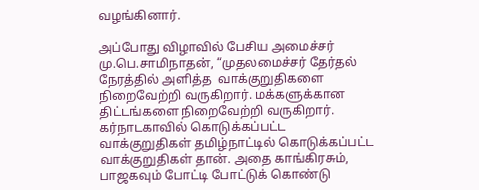வழங்கினார்.

அப்போது விழாவில் பேசிய அமைச்சர்  மு.பெ.சாமிநாதன், “முதலமைச்சர் தேர்தல் நேரத்தில் அளித்த  வாக்குறுதிகளை நிறைவேற்றி வருகிறார். மக்களுக்கான திட்டங்களை நிறைவேற்றி வருகிறார். கர்நாடகாவில் கொடுக்கப்பட்ட வாக்குறுதிகள் தமிழ்நாட்டில் கொடுக்கப்பட்ட வாக்குறுதிகள் தான். அதை காங்கிரசும், பாஜகவும் போட்டி போட்டுக் கொண்டு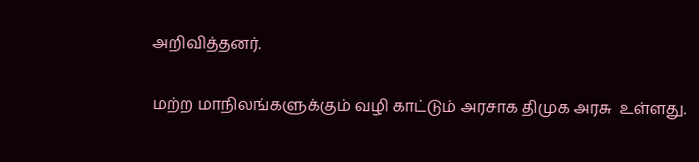அறிவித்தனர்.

மற்ற மாநிலங்களுக்கும் வழி காட்டும் அரசாக திமுக அரசு  உள்ளது.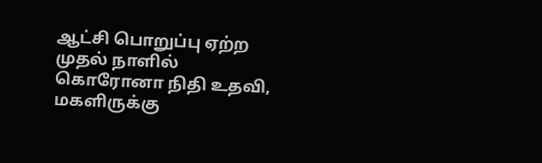ஆட்சி பொறுப்பு ஏற்ற முதல் நாளில் கொரோனா நிதி உதவி, மகளிருக்கு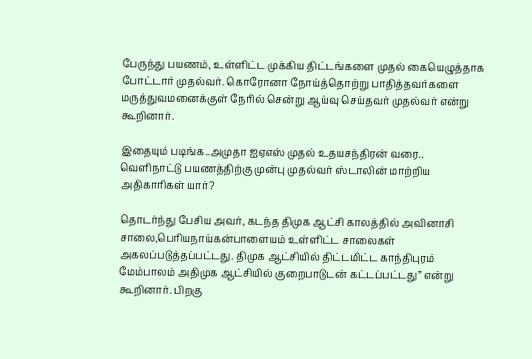பேருந்து பயணம், உள்ளிட்ட முக்கிய திட்டங்களை முதல் கையெழுத்தாக போட்டார் முதல்வர். கொரோனா நோய்த்தொற்று பாதித்தவர்களை மருத்துவமனைக்குள் நேரில் சென்று ஆய்வு செய்தவர் முதல்வர் என்று கூறினார்.

இதையும் படிங்க..அமுதா ஐஏஎஸ் முதல் உதயசந்திரன் வரை.. வெளிநாட்டு பயணத்திற்கு முன்பு முதல்வர் ஸ்டாலின் மாற்றிய அதிகாரிகள் யார்?

தொடர்ந்து பேசிய அவர், கடந்த திமுக ஆட்சி காலத்தில் அவினாசி சாலை,பெரியநாய்கன்பாளையம் உள்ளிட்ட சாலைகள் அகலப்படுத்தப்பட்டது. திமுக ஆட்சியில் திட்டமிட்ட காந்திபுரம் மேம்பாலம் அதிமுக ஆட்சியில் குறைபாடுடன் கட்டப்பட்டது” என்று கூறினார். பிறகு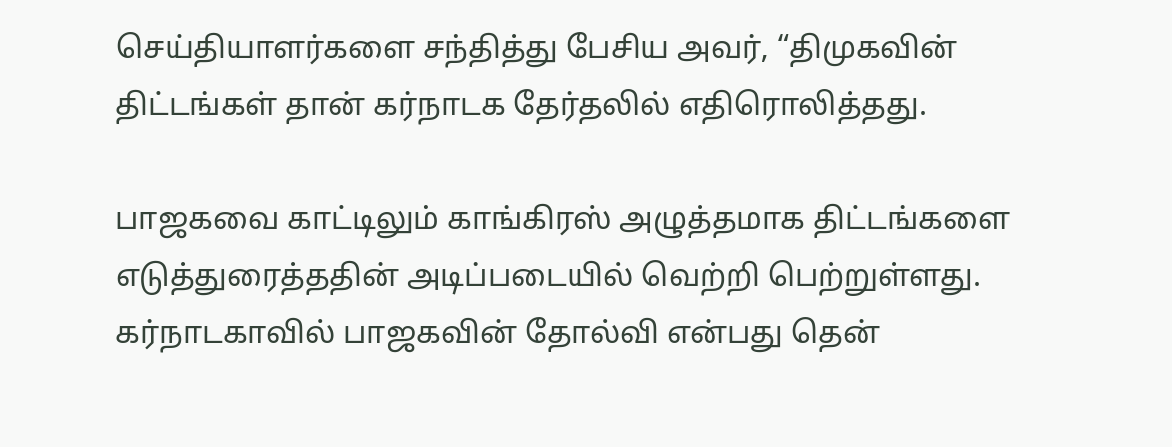செய்தியாளர்களை சந்தித்து பேசிய அவர், “திமுகவின் திட்டங்கள் தான் கர்நாடக தேர்தலில் எதிரொலித்தது.

பாஜகவை காட்டிலும் காங்கிரஸ் அழுத்தமாக திட்டங்களை எடுத்துரைத்ததின் அடிப்படையில் வெற்றி பெற்றுள்ளது. கர்நாடகாவில் பாஜகவின் தோல்வி என்பது தென்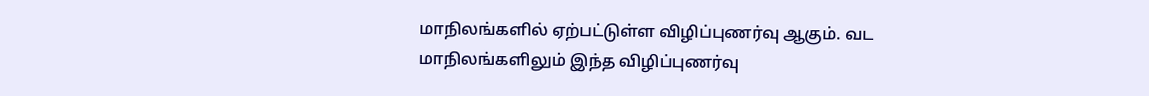மாநிலங்களில் ஏற்பட்டுள்ள விழிப்புணர்வு ஆகும். வட மாநிலங்களிலும் இந்த விழிப்புணர்வு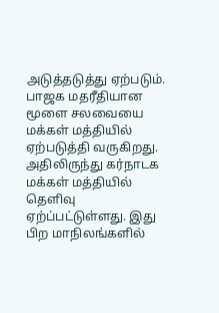அடுத்தடுத்து ஏற்படும். பாஜக மதரீதியான மூளை சலவையை மக்கள் மத்தியில் ஏற்படுத்தி வருகிறது. அதிலிருந்து கர்நாடக மக்கள் மத்தியில் தெளிவு ஏற்ப்பட்டுள்ளது. இது பிற மாநிலங்களில்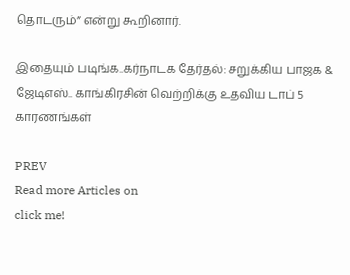தொடரும்” என்று கூறினார்.

இதையும் படிங்க..கர்நாடக தேர்தல்: சறுக்கிய பாஜக & ஜேடிஎஸ்.. காங்கிரசின் வெற்றிக்கு உதவிய டாப் 5 காரணங்கள்

PREV
Read more Articles on
click me!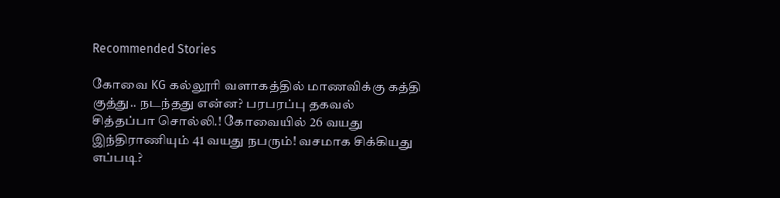Recommended Stories

கோவை KG கல்லூரி வளாகத்தில் மாணவிக்கு கத்தி குத்து.. நடந்தது என்ன? பரபரப்பு தகவல்
சித்தப்பா சொல்லி.! கோவையில் 26 வயது இந்திராணியும் 41 வயது நபரும்! வசமாக சிக்கியது எப்படி?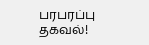பரபரப்பு தகவல்!